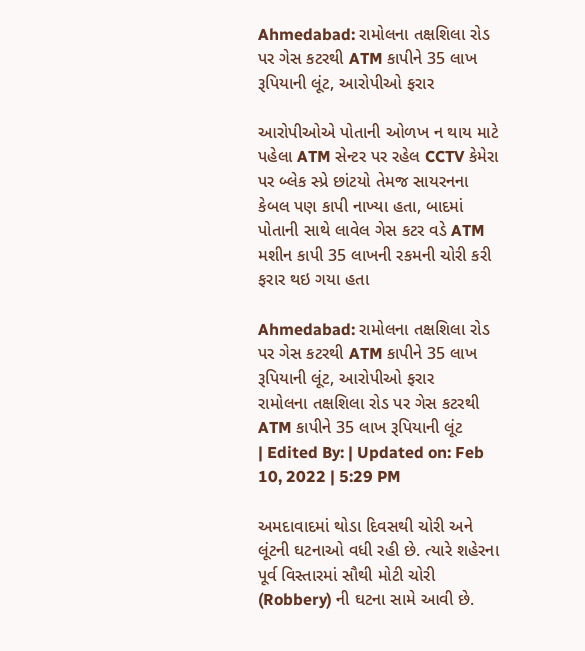Ahmedabad: રામોલના તક્ષશિલા રોડ પર ગેસ કટરથી ATM કાપીને 35 લાખ રૂપિયાની લૂંટ, આરોપીઓ ફરાર

આરોપીઓએ પોતાની ઓળખ ન થાય માટે પહેલા ATM સેન્ટર પર રહેલ CCTV કેમેરા પર બ્લેક સ્પ્રે છાંટયો તેમજ સાયરનના કેબલ પણ કાપી નાખ્યા હતા, બાદમાં પોતાની સાથે લાવેલ ગેસ કટર વડે ATM મશીન કાપી 35 લાખની રકમની ચોરી કરી ફરાર થઇ ગયા હતા

Ahmedabad: રામોલના તક્ષશિલા રોડ પર ગેસ કટરથી ATM કાપીને 35 લાખ રૂપિયાની લૂંટ, આરોપીઓ ફરાર
રામોલના તક્ષશિલા રોડ પર ગેસ કટરથી ATM કાપીને 35 લાખ રૂપિયાની લૂંટ
| Edited By: | Updated on: Feb 10, 2022 | 5:29 PM

અમદાવાદમાં થોડા દિવસથી ચોરી અને લૂંટની ઘટનાઓ વધી રહી છે. ત્યારે શહેરના પૂર્વ વિસ્તારમાં સૌથી મોટી ચોરી (Robbery) ની ઘટના સામે આવી છે.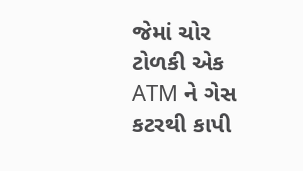જેમાં ચોર ટોળકી એક ATM ને ગેસ કટરથી કાપી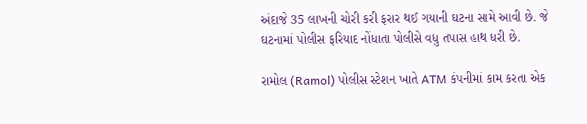અંદાજે 35 લાખની ચોરી કરી ફરાર થઈ ગયાની ઘટના સામે આવી છે. જે ઘટનામાં પોલીસ ફરિયાદ નોંધાતા પોલીસે વધુ તપાસ હાથ ધરી છે.

રામોલ (Ramol) પોલીસ સ્ટેશન ખાતે ATM કંપનીમાં કામ કરતા એક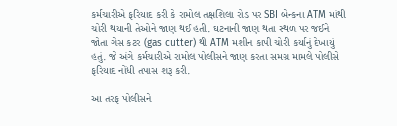કર્મચારીએ ફરિયાદ કરી કે રામોલ તક્ષશિલા રોડ પર SBI બેન્કના ATM માંથી ચોરી થયાની તેઓને જાણ થઈ હતી. ઘટનાની જાણ થતા સ્થળ પર જઈને જોતા ગેસ કટર (gas cutter) થી ATM મશીન કાપી ચોરી કર્યાનું દેખાયું હતું. જે અંગે કર્મચારીએ રામોલ પોલીસને જાણ કરતા સમગ્ર મામલે પોલીસે ફરિયાદ નોંધી તપાસ શરૂ કરી.

આ તરફ પોલીસને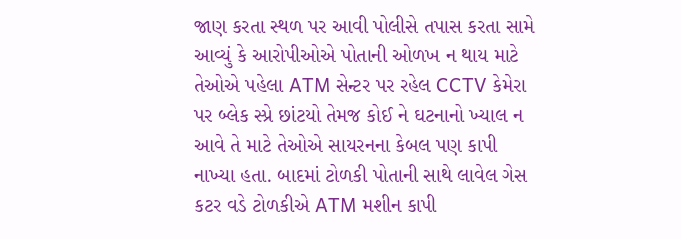જાણ કરતા સ્થળ પર આવી પોલીસે તપાસ કરતા સામે આવ્યું કે આરોપીઓએ પોતાની ઓળખ ન થાય માટે તેઓએ પહેલા ATM સેન્ટર પર રહેલ CCTV કેમેરા પર બ્લેક સ્પ્રે છાંટયો તેમજ કોઈ ને ઘટનાનો ખ્યાલ ન આવે તે માટે તેઓએ સાયરનના કેબલ પણ કાપી નાખ્યા હતા. બાદમાં ટોળકી પોતાની સાથે લાવેલ ગેસ કટર વડે ટોળકીએ ATM મશીન કાપી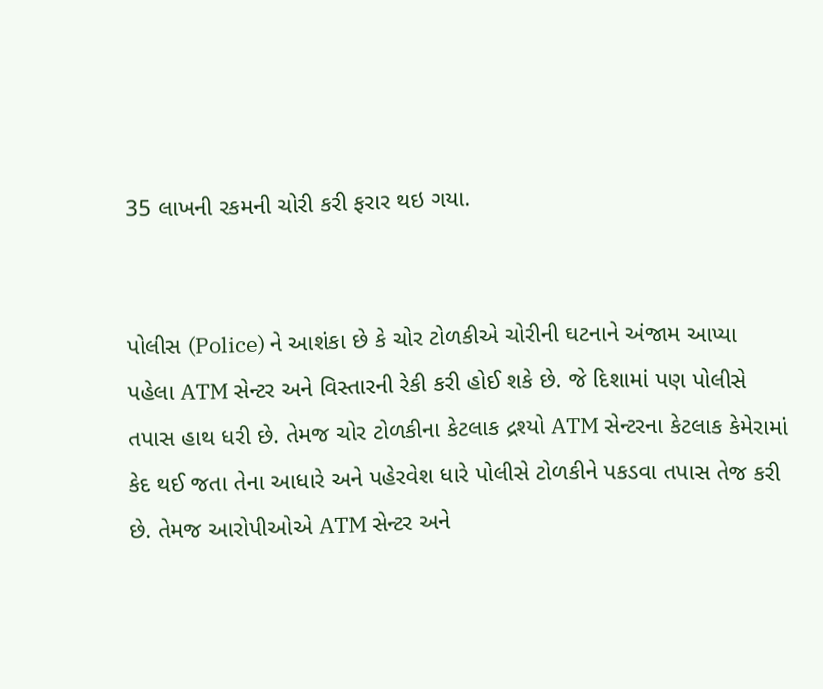35 લાખની રકમની ચોરી કરી ફરાર થઇ ગયા.


પોલીસ (Police) ને આશંકા છે કે ચોર ટોળકીએ ચોરીની ઘટનાને અંજામ આપ્યા પહેલા ATM સેન્ટર અને વિસ્તારની રેકી કરી હોઈ શકે છે. જે દિશામાં પણ પોલીસે તપાસ હાથ ધરી છે. તેમજ ચોર ટોળકીના કેટલાક દ્રશ્યો ATM સેન્ટરના કેટલાક કેમેરામાં કેદ થઈ જતા તેના આધારે અને પહેરવેશ ધારે પોલીસે ટોળકીને પકડવા તપાસ તેજ કરી છે. તેમજ આરોપીઓએ ATM સેન્ટર અને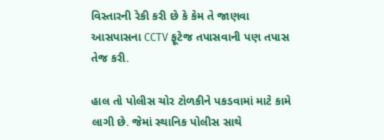વિસ્તારની રેકી કરી છે કે કેમ તે જાણવા આસપાસના CCTV ફૂટેજ તપાસવાની પણ તપાસ તેજ કરી.

હાલ તો પોલીસ ચોર ટોળકીને પકડવામાં માટે કામે લાગી છે. જેમાં સ્થાનિક પોલીસ સાથે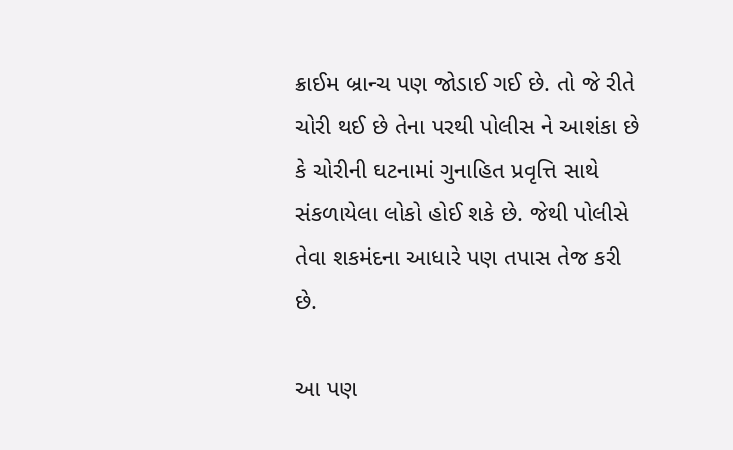ક્રાઈમ બ્રાન્ચ પણ જોડાઈ ગઈ છે. તો જે રીતે ચોરી થઈ છે તેના પરથી પોલીસ ને આશંકા છે કે ચોરીની ઘટનામાં ગુનાહિત પ્રવૃત્તિ સાથે સંકળાયેલા લોકો હોઈ શકે છે. જેથી પોલીસે તેવા શકમંદના આધારે પણ તપાસ તેજ કરી છે.

આ પણ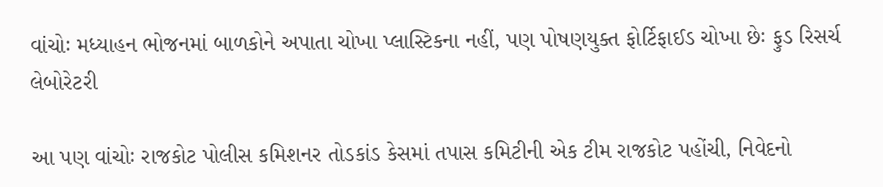વાંચોઃ મધ્યાહન ભોજનમાં બાળકોને અપાતા ચોખા પ્લાસ્ટિકના નહીં, પણ પોષણયુક્ત ફોર્ટિફાઈડ ચોખા છેઃ ફુડ રિસર્ચ લેબોરેટરી

આ પણ વાંચોઃ રાજકોટ પોલીસ કમિશનર તોડકાંડ કેસમાં તપાસ કમિટીની એક ટીમ રાજકોટ પહોંચી, નિવેદનો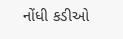નોંધી કડીઓ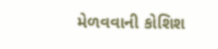મેળવવાની કોશિશ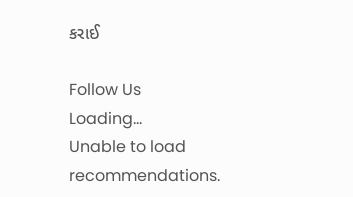કરાઈ

Follow Us
Loading...
Unable to load recommendations.